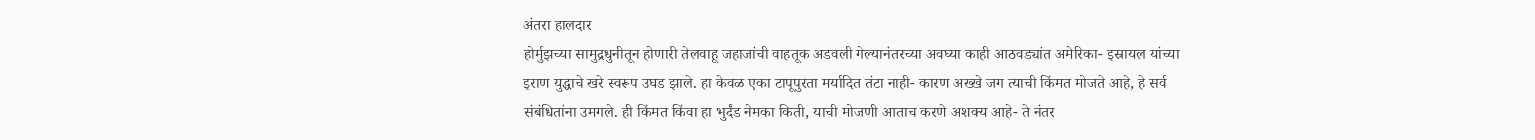अंतरा हालदार
होर्मुझच्या सामुद्रधुनीतून होणारी तेलवाहू जहाजांची वाहतूक अडवली गेल्यानंतरच्या अवघ्या काही आठवड्यांत अमेरिका- इस्रायल यांच्या इराण युद्धाचे खरे स्वरूप उघड झाले. हा केवळ एका टापूपुरता मर्यादित तंटा नाही- कारण अख्खे जग त्याची किंमत मोजते आहे, हे सर्व संबंधितांना उमगले. ही किंमत किंवा हा भुर्दंड नेमका किती, याची मोजणी आताच करणे अशक्य आहे- ते नंतर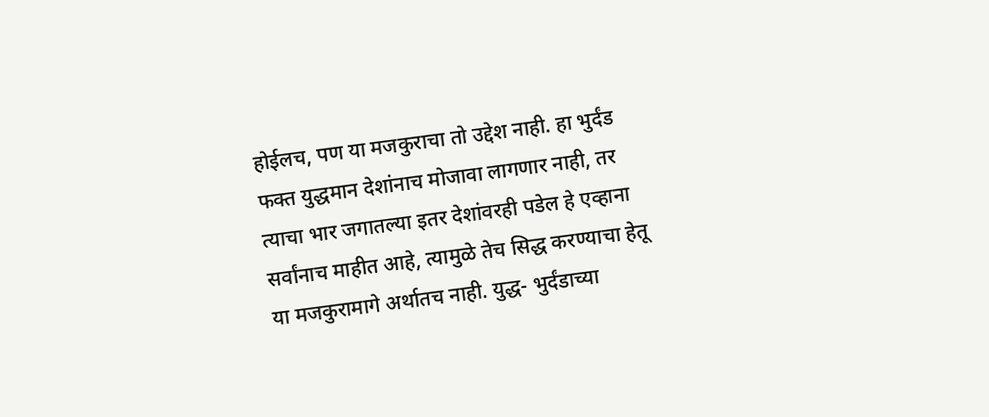होईलच, पण या मजकुराचा तो उद्देश नाही. हा भुर्दंड फक्त युद्धमान देशांनाच मोजावा लागणार नाही, तर त्याचा भार जगातल्या इतर देशांवरही पडेल हे एव्हाना सर्वांनाच माहीत आहे, त्यामुळे तेच सिद्ध करण्याचा हेतू या मजकुरामागे अर्थातच नाही. युद्ध- भुर्दंडाच्या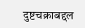दुष्टचक्राबद्दल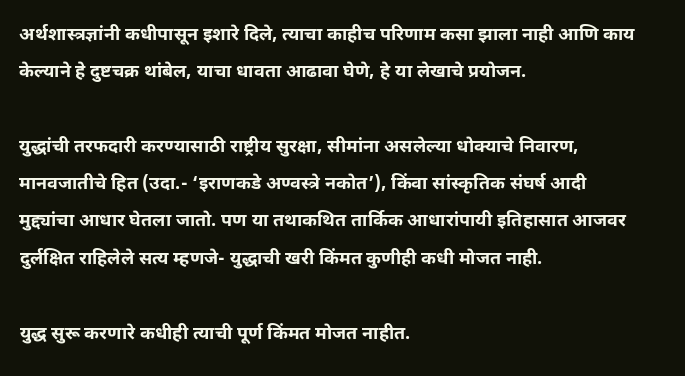अर्थशास्त्रज्ञांनी कधीपासून इशारे दिले, त्याचा काहीच परिणाम कसा झाला नाही आणि काय केल्याने हे दुष्टचक्र थांबेल, याचा धावता आढावा घेणे, हे या लेखाचे प्रयोजन.

युद्धांची तरफदारी करण्यासाठी राष्ट्रीय सुरक्षा, सीमांना असलेल्या धोक्याचे निवारण, मानवजातीचे हित (उदा.- ‘इराणकडे अण्वस्त्रे नकोत’), किंवा सांस्कृतिक संघर्ष आदी मुद्द्यांचा आधार घेतला जातो. पण या तथाकथित तार्किक आधारांपायी इतिहासात आजवर दुर्लक्षित राहिलेले सत्य म्हणजे- युद्धाची खरी किंमत कुणीही कधी मोजत नाही.

युद्ध सुरू करणारे कधीही त्याची पूर्ण किंमत मोजत नाहीत.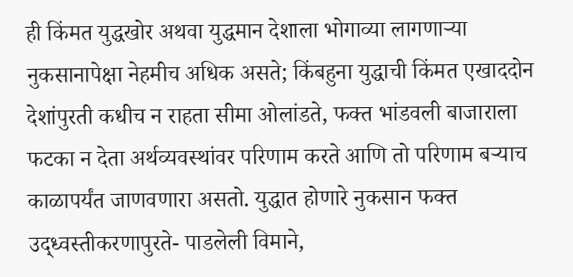ही किंमत युद्धखोर अथवा युद्धमान देशाला भोगाव्या लागणार्‍या नुकसानापेक्षा नेहमीच अधिक असते; किंबहुना युद्धाची किंमत एखाददोन देशांपुरती कधीच न राहता सीमा ओलांडते, फक्त भांडवली बाजाराला फटका न देता अर्थव्यवस्थांवर परिणाम करते आणि तो परिणाम बर्‍याच काळापर्यंत जाणवणारा असतो. युद्धात होणारे नुकसान फक्त उद्ध्वस्तीकरणापुरते- पाडलेली विमाने,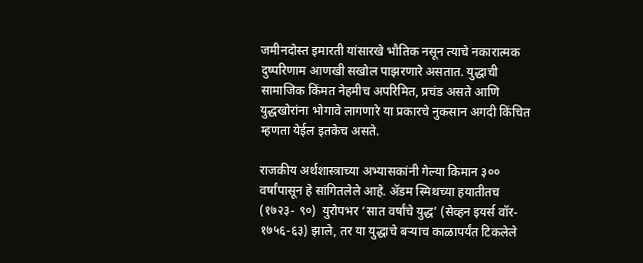जमीनदोस्त इमारती यांसारखे भौतिक नसून त्याचे नकारात्मक दुष्परिणाम आणखी सखोल पाझरणारे असतात. युद्धाची सामाजिक किंमत नेहमीच अपरिमित, प्रचंड असते आणि युद्धखोरांना भोगावे लागणारे या प्रकारचे नुकसान अगदी किंचित म्हणता येईल इतकेच असते.

राजकीय अर्थशास्त्राच्या अभ्यासकांनी गेल्या किमान ३०० वर्षांपासून हे सांगितलेले आहे. ॲडम स्मिथच्या हयातीतच (१७२३- ९०)  युरोपभर ‘सात वर्षांचे युद्ध’ (सेव्हन इयर्स वॉर- १७५६-६३) झाले, तर या युद्धाचे बर्‍याच काळापर्यंत टिकलेले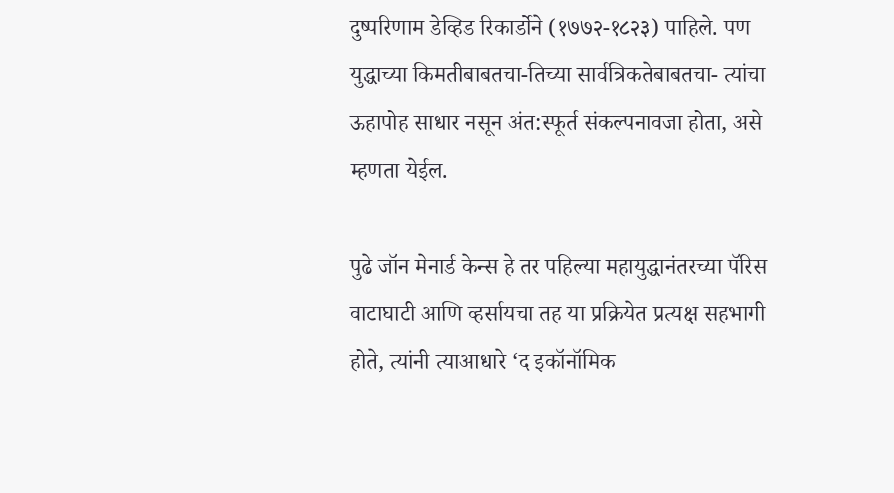दुष्परिणाम डेव्हिड रिकार्डोने (१७७२-१८२३) पाहिले. पण युद्धाच्या किमतीबाबतचा-तिच्या सार्वत्रिकतेबाबतचा- त्यांचा ऊहापोह साधार नसून अंत:स्फूर्त संकल्पनावजा होता, असे म्हणता येईल.

पुढे जॉन मेनार्ड केन्स हे तर पहिल्या महायुद्धानंतरच्या पॅरिस वाटाघाटी आणि व्हर्सायचा तह या प्रक्रियेत प्रत्यक्ष सहभागी होते, त्यांनी त्याआधारे ‘द इकॉनॉमिक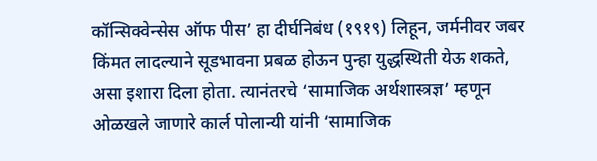कॉन्सिक्वेन्सेस ऑफ पीस’ हा दीर्घनिबंध (१९१९) लिहून, जर्मनीवर जबर किंमत लादल्याने सूडभावना प्रबळ होऊन पुन्हा युद्धस्थिती येऊ शकते, असा इशारा दिला होता. त्यानंतरचे ‘सामाजिक अर्थशास्त्रज्ञ’ म्हणून ओळखले जाणारे कार्ल पोलान्यी यांनी ‘सामाजिक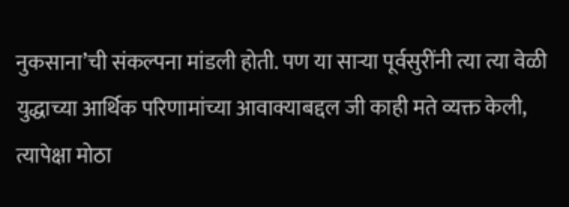नुकसाना’ची संकल्पना मांडली होती. पण या सार्‍या पूर्वसुरींनी त्या त्या वेळी युद्धाच्या आर्थिक परिणामांच्या आवाक्याबद्दल जी काही मते व्यक्त केली, त्यापेक्षा मोठा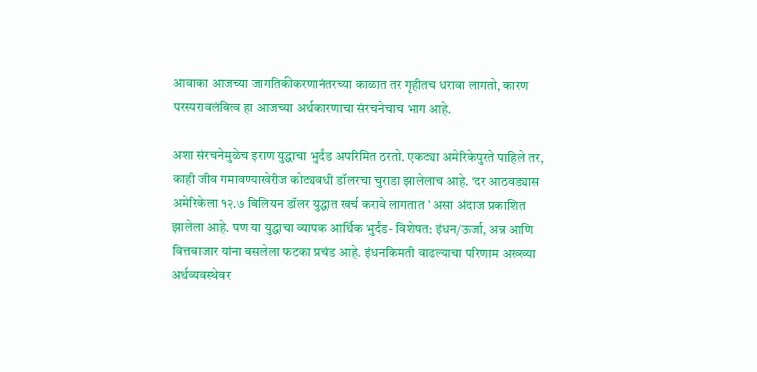आवाका आजच्या जागतिकीकरणानंतरच्या काळात तर गृहीतच धरावा लागतो, कारण परस्परावलंबित्व हा आजच्या अर्थकारणाचा संरचनेचाच भाग आहे.

अशा संरचनेमुळेच इराण युद्धाचा भुर्दंड अपरिमित ठरतो. एकट्या अमेरिकेपुरते पाहिले तर, काही जीव गमावण्याखेरीज कोट्यवधी डॉलरचा चुराडा झालेलाच आहे. ‘दर आठवड्यास अमेरिकेला १२.७ बिलियन डॉलर युद्धात खर्च करावे लागतात ’ असा अंदाज प्रकाशित झालेला आहे. पण या युद्धाचा व्यापक आर्थिक भुर्दंड- विशेषत: इंधन/ऊर्जा, अन्न आणि वित्तबाजार यांना बसलेला फटका प्रचंड आहे. इंधनकिमती वाढल्याचा परिणाम अख्ख्या अर्थव्यवस्थेवर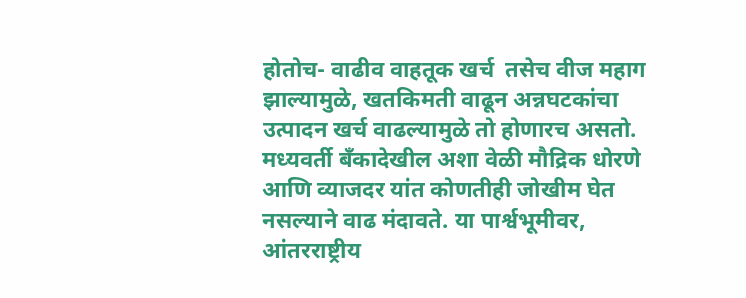होतोच- वाढीव वाहतूक खर्च  तसेच वीज महाग झाल्यामुळे, खतकिमती वाढून अन्नघटकांचा उत्पादन खर्च वाढल्यामुळे तो होणारच असतो. मध्यवर्ती बँकादेखील अशा वेळी मौद्रिक धोरणे आणि व्याजदर यांत कोणतीही जोखीम घेत नसल्याने वाढ मंदावते. या पार्श्वभूमीवर, आंतरराष्ट्रीय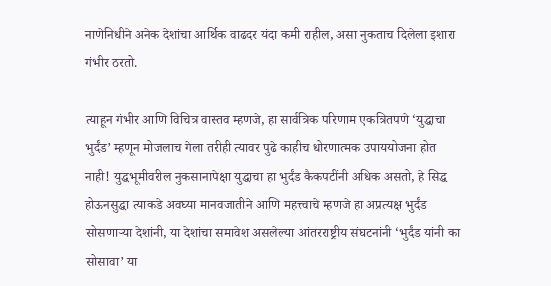नाणेनिधीने अनेक देशांचा आर्थिक वाढदर यंदा कमी राहील, असा नुकताच दिलेला इशारा गंभीर ठरतो.

त्याहून गंभीर आणि विचित्र वास्तव म्हणजे, हा सार्वत्रिक परिणाम एकत्रितपणे ‘युद्धाचा भुर्दंड’ म्हणून मोजलाच गेला तरीही त्यावर पुढे काहीच धोरणात्मक उपाययोजना होत नाही! युद्धभूमीवरील नुकसानापेक्षा युद्धाचा हा भुर्दंड कैकपटींनी अधिक असतो, हे सिद्ध होऊनसुद्धा त्याकडे अवघ्या मानवजातीने आणि महत्त्वाचे म्हणजे हा अप्रत्यक्ष भुर्दंड सोसणार्‍या देशांनी, या देशांचा समावेश असलेल्या आंतरराष्ट्रीय संघटनांनी ‘भुर्दंड यांनी का सोसावा’ या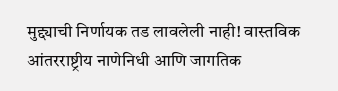मुद्द्याची निर्णायक तड लावलेली नाही! वास्तविक आंतरराष्ट्रीय नाणेनिधी आणि जागतिक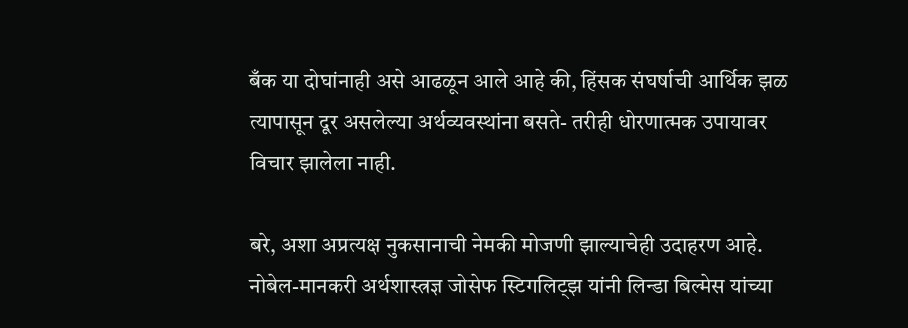बँक या दोघांनाही असे आढळून आले आहे की, हिंसक संघर्षाची आर्थिक झळ त्यापासून दूर असलेल्या अर्थव्यवस्थांना बसते- तरीही धोरणात्मक उपायावर विचार झालेला नाही.

बरे, अशा अप्रत्यक्ष नुकसानाची नेमकी मोजणी झाल्याचेही उदाहरण आहे. नोबेल-मानकरी अर्थशास्त्रज्ञ जोसेफ स्टिगलिट्झ यांनी लिन्डा बिल्मेस यांच्या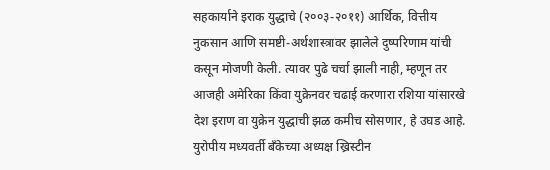सहकार्याने इराक युद्धाचे (२००३-२०११) आर्थिक, वित्तीय नुकसान आणि समष्टी-अर्थशास्त्रावर झालेले दुष्परिणाम यांची कसून मोजणी केली. त्यावर पुढे चर्चा झाली नाही, म्हणून तर आजही अमेरिका किंवा युक्रेनवर चढाई करणारा रशिया यांसारखे देश इराण वा युक्रेन युद्धाची झळ कमीच सोसणार, हे उघड आहे. युरोपीय मध्यवर्ती बँकेच्या अध्यक्ष ख्रिस्टीन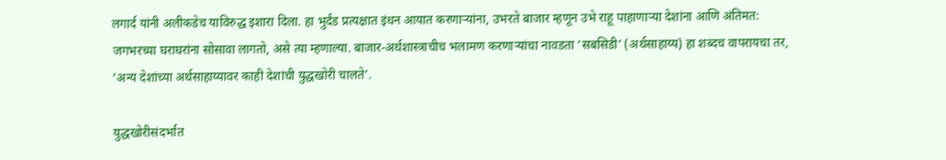लगार्द यांनी अलीकडेच याविरुद्ध इशारा दिला. हा भुर्दंड प्रत्यक्षात इंधन आयात करणार्‍यांना, उभरते बाजार म्हणून उभे राहू पाहाणार्‍या देशांना आणि अंतिमत: जगभरच्या घराघरांना सोसावा लागतो, असे त्या म्हणाल्या. बाजार-अर्थशास्त्राचीच भलामण करणार्‍यांचा नावडता ‘सबसिडी’ (अर्थसाहाय्य) हा शब्दच वापरायचा तर, ‘अन्य देशांच्या अर्थसाहाय्यावर काही देशांची युद्धखोरी चालते’.

युद्धखोरीसंदर्भात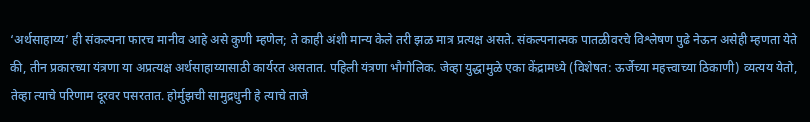‘अर्थसाहाय्य’ ही संकल्पना फारच मानीव आहे असे कुणी म्हणेल; ते काही अंशी मान्य केले तरी झळ मात्र प्रत्यक्ष असते. संकल्पनात्मक पातळीवरचे विश्लेषण पुढे नेऊन असेही म्हणता येते की, तीन प्रकारच्या यंत्रणा या अप्रत्यक्ष अर्थसाहाय्यासाठी कार्यरत असतात. पहिली यंत्रणा भौगोलिक. जेव्हा युद्धामुळे एका केंद्रामध्ये (विशेषत: ऊर्जेच्या महत्त्वाच्या ठिकाणी) व्यत्यय येतो, तेव्हा त्याचे परिणाम दूरवर पसरतात. होर्मुझची सामुद्रधुनी हे त्याचे ताजे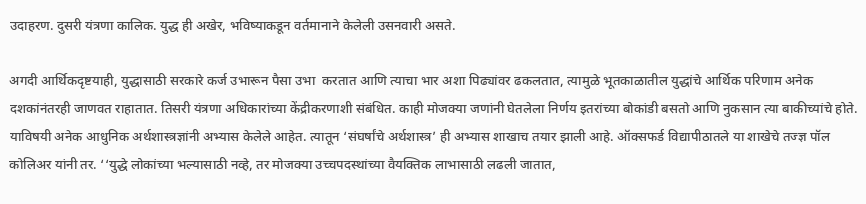उदाहरण. दुसरी यंत्रणा कालिक. युद्ध ही अखेर, भविष्याकडून वर्तमानाने केलेली उसनवारी असते.

अगदी आर्थिकदृष्टयाही, युद्धासाठी सरकारे कर्ज उभारून पैसा उभा  करतात आणि त्याचा भार अशा पिढ्यांवर ढकलतात, त्यामुळे भूतकाळातील युद्धांचे आर्थिक परिणाम अनेक दशकांनंतरही जाणवत राहातात. तिसरी यंत्रणा अधिकारांच्या केंद्रीकरणाशी संबंधित. काही मोजक्या जणांनी घेतलेला निर्णय इतरांच्या बोकांडी बसतो आणि नुकसान त्या बाकीच्यांचे होते. याविषयी अनेक आधुनिक अर्थशास्त्रज्ञांनी अभ्यास केलेले आहेत. त्यातून ‘संघर्षांचे अर्थशास्त्र’ ही अभ्यास शाखाच तयार झाली आहे. ऑक्सफर्ड विद्यापीठातले या शाखेचे तज्ज्ञ पॉल कोलिअर यांनी तर. ‘‘युद्धे लोकांच्या भल्यासाठी नव्हे, तर मोजक्या उच्चपदस्थांच्या वैयक्तिक लाभासाठी लढली जातात,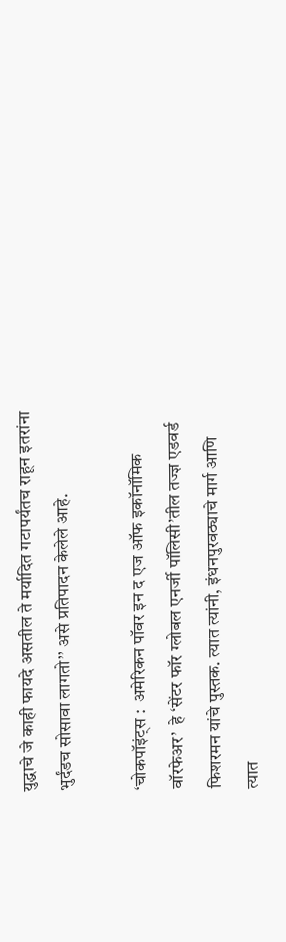युद्धाचे जे काही फायदे असतील ते मर्यादित गटापर्यंतच राहून इतरांना भुर्दंडच सोसावा लागतो’’ असे प्रतिपादन केलेले आहे.

‘चोकपॉइंट्स :  अमेरिकन पॉवर इन द एज ऑफ इकॉनॉमिक वॉरफेअर’  हे ‘सेंटर फॉर ग्लोबल एनर्जी पॉलिसी’तील तज्ज्ञ एडवर्ड फिशरमन यांचे पुस्तक. त्यात त्यांनी, इंधनपुरवठ्याचे मार्ग आणि त्यात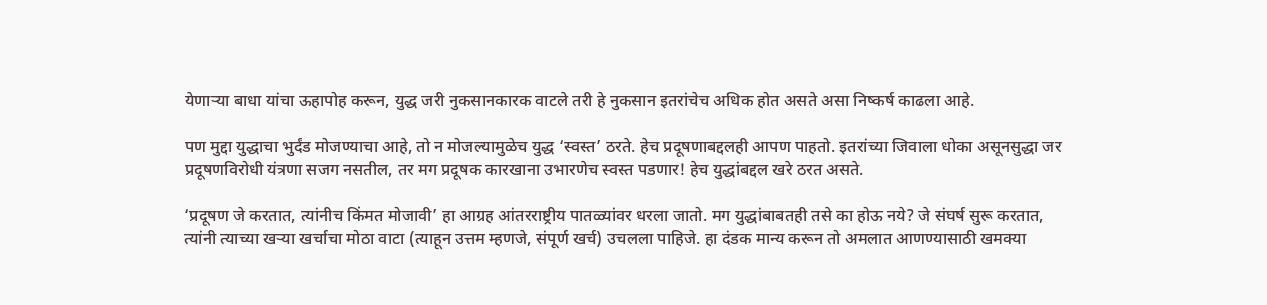येणार्‍या बाधा यांचा ऊहापोह करून, युद्ध जरी नुकसानकारक वाटले तरी हे नुकसान इतरांचेच अधिक होत असते असा निष्कर्ष काढला आहे.

पण मुद्दा युद्धाचा भुर्दंड मोजण्याचा आहे, तो न मोजल्यामुळेच युद्ध ‘स्वस्त’ ठरते. हेच प्रदूषणाबद्दलही आपण पाहतो. इतरांच्या जिवाला धोका असूनसुद्धा जर प्रदूषणविरोधी यंत्रणा सजग नसतील, तर मग प्रदूषक कारखाना उभारणेच स्वस्त पडणार! हेच युद्धांबद्दल खरे ठरत असते.

‘प्रदूषण जे करतात, त्यांनीच किंमत मोजावी’ हा आग्रह आंतरराष्ट्रीय पातळ्यांवर धरला जातो. मग युद्धांबाबतही तसे का होऊ नये? जे संघर्ष सुरू करतात, त्यांनी त्याच्या खर्‍या खर्चाचा मोठा वाटा (त्याहून उत्तम म्हणजे, संपूर्ण खर्च) उचलला पाहिजे. हा दंडक मान्य करून तो अमलात आणण्यासाठी खमक्या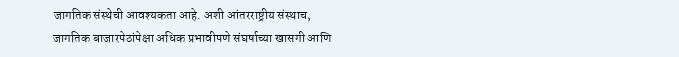जागतिक संस्थेची आवश्यकता आहे. अशी आंतरराष्ट्रीय संस्थाच, जागतिक बाजारपेठांपेक्षा अधिक प्रभावीपणे संघर्षाच्या खासगी आणि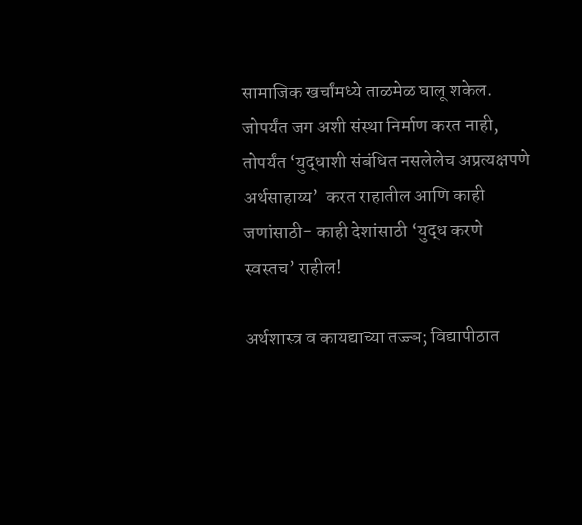सामाजिक खर्चांमध्ये ताळमेळ घालू शकेल. जोपर्यंत जग अशी संस्था निर्माण करत नाही, तोपर्यंत ‘युद्धाशी संबंधित नसलेलेच अप्रत्यक्षपणे अर्थसाहाय्य’  करत राहातील आणि काही जणांसाठी- काही देशांसाठी ‘युद्ध करणे स्वस्तच’ राहील!

अर्थशास्त्र व कायद्याच्या तज्ज्ञ; विद्यापीठात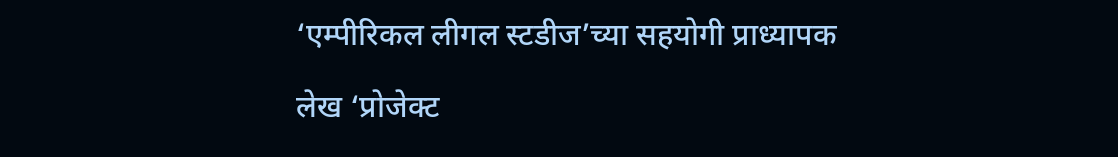‘एम्पीरिकल लीगल स्टडीज’च्या सहयोगी प्राध्यापक

लेख ‘प्रोजेक्ट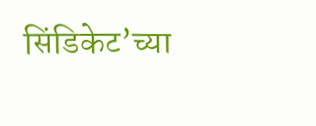सिंडिकेट’च्या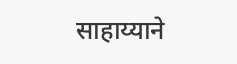साहाय्याने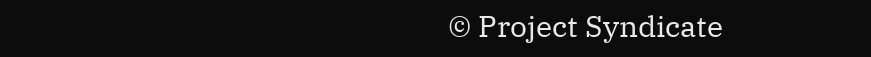© Project Syndicate